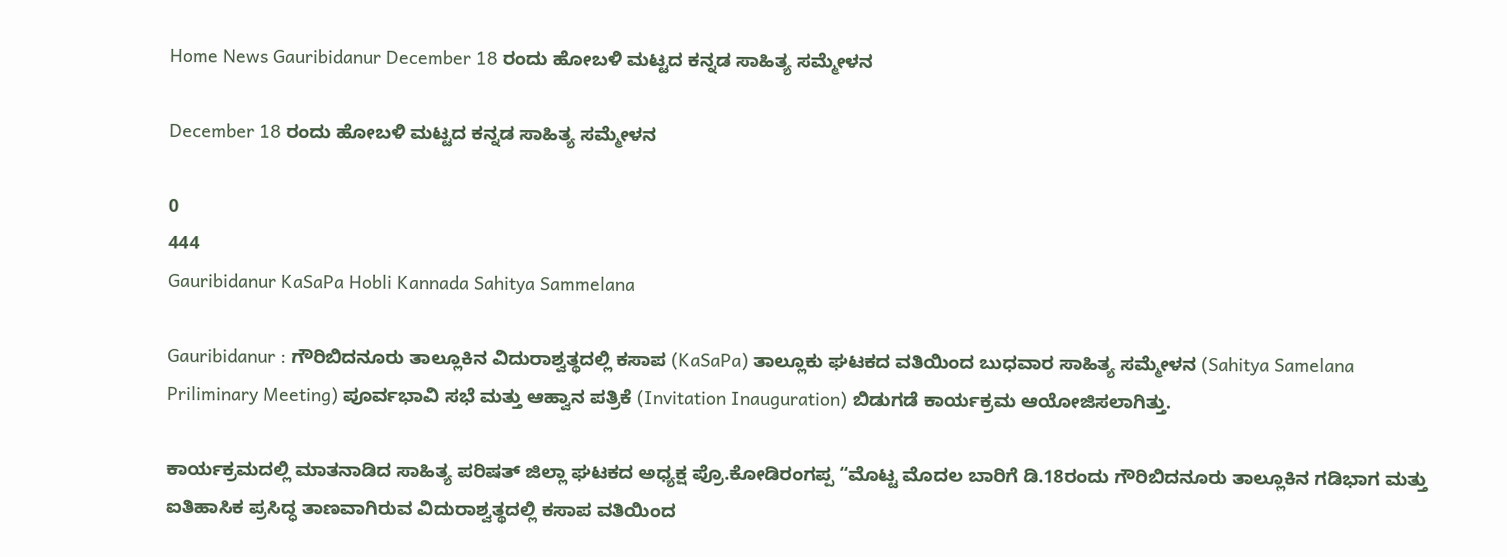Home News Gauribidanur December 18 ರಂದು ಹೋಬಳಿ ಮಟ್ಟದ ಕನ್ನಡ ಸಾಹಿತ್ಯ ಸಮ್ಮೇಳನ

December 18 ರಂದು ಹೋಬಳಿ ಮಟ್ಟದ ಕನ್ನಡ ಸಾಹಿತ್ಯ ಸಮ್ಮೇಳನ

0
444
Gauribidanur KaSaPa Hobli Kannada Sahitya Sammelana

Gauribidanur : ಗೌರಿಬಿದನೂರು ತಾಲ್ಲೂಕಿನ ‌ವಿದುರಾಶ್ವತ್ಥದಲ್ಲಿ ಕಸಾಪ (KaSaPa) ತಾಲ್ಲೂಕು ಘಟಕದ ವತಿಯಿಂದ ಬುಧವಾರ ಸಾಹಿತ್ಯ ಸಮ್ಮೇಳನ (Sahitya Samelana Priliminary Meeting) ಪೂರ್ವಭಾವಿ ಸಭೆ ಮತ್ತು ಆಹ್ವಾನ ಪತ್ರಿಕೆ (Invitation Inauguration) ಬಿಡುಗಡೆ ಕಾರ್ಯಕ್ರಮ ಆಯೋಜಿಸಲಾಗಿತ್ತು.

ಕಾರ್ಯಕ್ರಮದಲ್ಲಿ ಮಾತನಾಡಿದ ಸಾಹಿತ್ಯ ಪರಿಷತ್‌ ಜಿಲ್ಲಾ ಘಟಕದ ಅಧ್ಯಕ್ಷ ಪ್ರೊ.ಕೋಡಿರಂಗಪ್ಪ “ಮೊಟ್ಟ‌ ಮೊದಲ ಬಾರಿಗೆ ಡಿ.18ರಂದು ಗೌರಿಬಿದನೂರು ತಾಲ್ಲೂಕಿನ ಗಡಿಭಾಗ ಮತ್ತು ಐತಿಹಾಸಿಕ ‌ಪ್ರಸಿದ್ಧ ತಾಣವಾಗಿರುವ ವಿದುರಾಶ್ವತ್ಥದಲ್ಲಿ ಕಸಾಪ ವತಿಯಿಂದ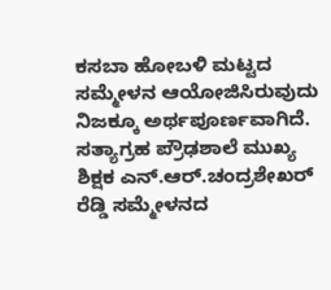ಕಸಬಾ ಹೋಬಳಿ ಮಟ್ಟದ ಸಮ್ಮೇಳನ ಆಯೋಜಿಸಿರುವುದು ನಿಜಕ್ಕೂ ಅರ್ಥಪೂರ್ಣವಾಗಿದೆ. ಸತ್ಯಾಗ್ರಹ ಪ್ರೌಢಶಾಲೆ ‌ಮುಖ್ಯ ಶಿಕ್ಷಕ ಎನ್.ಆರ್.ಚಂದ್ರಶೇಖರ್ ರೆಡ್ಡಿ ಸಮ್ಮೇಳನದ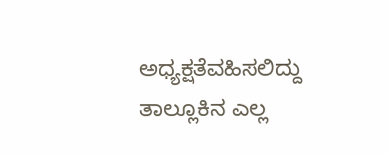ಅಧ್ಯಕ್ಷತೆವಹಿಸಲಿದ್ದು ತಾಲ್ಲೂಕಿನ ಎಲ್ಲ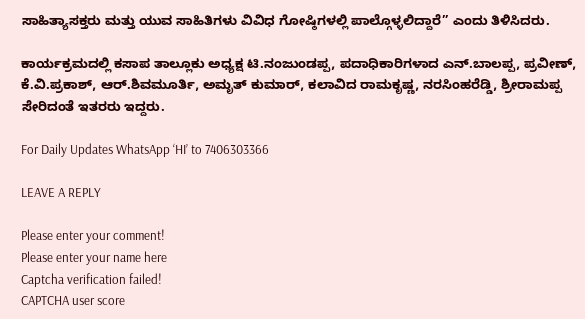ಸಾಹಿತ್ಯಾಸಕ್ತರು ಮತ್ತು ಯುವ ಸಾಹಿತಿಗಳು ವಿವಿಧ ಗೋಷ್ಠಿಗಳಲ್ಲಿ ಪಾಲ್ಗೊಳ್ಳಲಿದ್ದಾರೆ” ಎಂದು ತಿಳಿಸಿದರು.

ಕಾರ್ಯಕ್ರಮದಲ್ಲಿ ಕಸಾಪ ತಾಲ್ಲೂಕು ‌ಅಧ್ಯಕ್ಷ ಟಿ.ನಂಜುಂಡಪ್ಪ, ಪದಾಧಿಕಾರಿಗಳಾದ ಎನ್.ಬಾಲಪ್ಪ, ಪ್ರವೀಣ್, ಕೆ.ವಿ‌.ಪ್ರಕಾಶ್, ಆರ್.ಶಿವಮೂರ್ತಿ, ಅಮೃತ್ ಕುಮಾರ್, ಕಲಾವಿದ ರಾಮಕೃಷ್ಣ, ನರಸಿಂಹರೆಡ್ಡಿ, ಶ್ರೀರಾಮಪ್ಪ ಸೇರಿದಂತೆ ಇತರರು ‌ಇದ್ದರು.

For Daily Updates WhatsApp ‘HI’ to 7406303366

LEAVE A REPLY

Please enter your comment!
Please enter your name here
Captcha verification failed!
CAPTCHA user score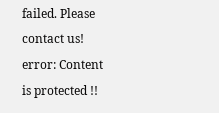failed. Please contact us!
error: Content is protected !!